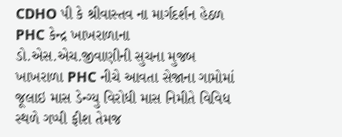CDHO પી કે શ્રીવાસ્તવ ના માર્ગદર્શન હેઠળ PHC કેન્દ્ર ખાખરાળાના ડો.એસ.એચ.જીવાણીની સુચના મુજબ ખાખરાળા PHC નીચે આવતા સેજાના ગામોમાં જૂલાઇ માસ ડેન્ગ્યુ વિરોધી માસ નિમીતે વિવિધ સ્થળે ગપ્પી ફીશ તેમજ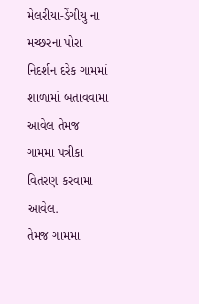મેલરીયા-ડેંગીયુ ના મચ્છરના પોરા નિદર્શન દરેક ગામમાં શાળામાં બતાવવામા આવેલ તેમજ ગામમા પત્રીકા વિતરણ કરવામા આવેલ.
તેમજ ગામમા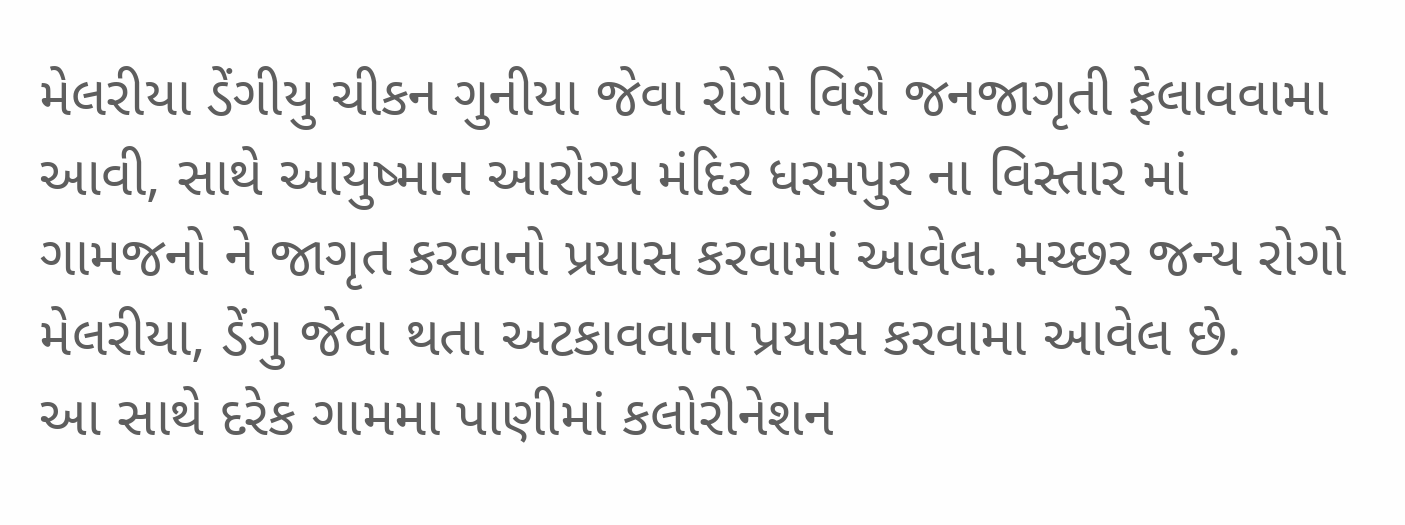મેલરીયા ડેંગીયુ ચીકન ગુનીયા જેવા રોગો વિશે જનજાગૃતી ફેલાવવામા આવી, સાથે આયુષ્માન આરોગ્ય મંદિર ધરમપુર ના વિસ્તાર માં ગામજનો ને જાગૃત કરવાનો પ્રયાસ કરવામાં આવેલ. મચ્છર જન્ય રોગો મેલરીયા, ડેંગુ જેવા થતા અટકાવવાના પ્રયાસ કરવામા આવેલ છે.
આ સાથે દરેક ગામમા પાણીમાં કલોરીનેશન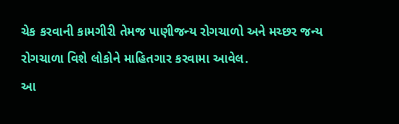ચેક કરવાની કામગીરી તેમજ પાણીજન્ય રોગચાળો અને મચ્છર જન્ય રોગચાળા વિશે લોકોને માહિતગાર કરવામા આવેલ.
આ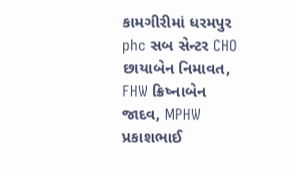કામગીરીમાં ધરમપુર phc સબ સેન્ટર CHO છાયાબેન નિમાવત, FHW ક્રિષ્નાબેન જાદવ, MPHW પ્રકાશભાઈ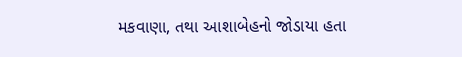મકવાણા, તથા આશાબેહનો જોડાયા હતા